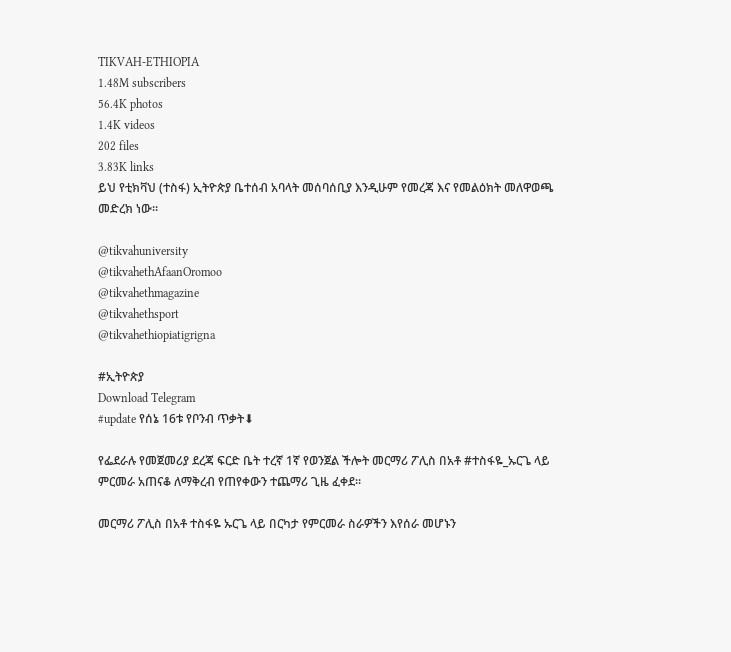TIKVAH-ETHIOPIA
1.48M subscribers
56.4K photos
1.4K videos
202 files
3.83K links
ይህ የቲክቫህ (ተስፋ) ኢትዮጵያ ቤተሰብ አባላት መሰባሰቢያ እንዲሁም የመረጃ እና የመልዕክት መለዋወጫ መድረክ ነው።

@tikvahuniversity
@tikvahethAfaanOromoo
@tikvahethmagazine
@tikvahethsport
@tikvahethiopiatigrigna

#ኢትዮጵያ
Download Telegram
#update የሰኔ 16ቱ የቦንብ ጥቃት⬇

የፌደራሉ የመጀመሪያ ደረጃ ፍርድ ቤት ተረኛ 1ኛ የወንጀል ችሎት መርማሪ ፖሊስ በአቶ #ተስፋዬ_ኡርጌ ላይ ምርመራ አጠናቆ ለማቅረብ የጠየቀውን ተጨማሪ ጊዜ ፈቀደ።

መርማሪ ፖሊስ በአቶ ተስፋዬ ኡርጌ ላይ በርካታ የምርመራ ስራዎችን እየሰራ መሆኑን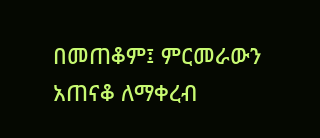በመጠቆም፤ ምርመራውን አጠናቆ ለማቀረብ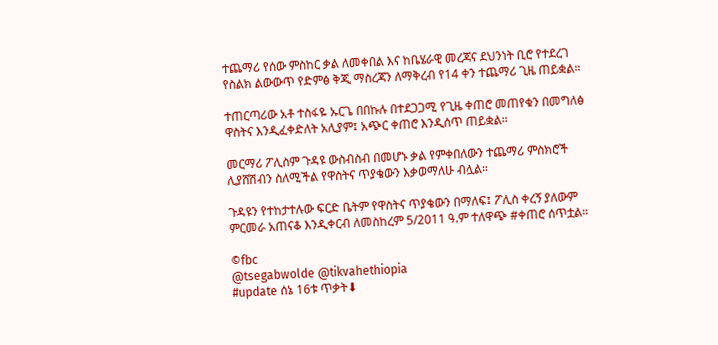ተጨማሪ የሰው ምስከር ቃል ለመቀበል እና ከቤሄራዊ መረጃና ደህንነት ቢሮ የተደረገ የስልክ ልውውጥ የድምፅ ቅጂ ማስረጃን ለማቅረብ የ14 ቀን ተጨማሪ ጊዜ ጠይቋል።

ተጠርጣሪው አቶ ተስፋዬ ኡርጌ በበኩሉ በተደጋጋሚ የጊዜ ቀጠሮ መጠየቁን በመግለፅ ዋስትና እንዲፈቀድለት አሊያም፤ አጭር ቀጠሮ እንዲሰጥ ጠይቋል።

መርማሪ ፖሊስም ጉዳዩ ውስብስብ በመሆኑ ቃል የምቀበለውን ተጨማሪ ምስክሮች ሊያሸሽብን ስለሚችል የዋስትና ጥያቄውን እቃወማለሁ ብሏል።

ጉዳዩን የተከታተሉው ፍርድ ቤትም የዋስትና ጥያቄውን በማለፍ፤ ፖሊስ ቀረኝ ያለውም ምርመራ አጠናቆ እንዲቀርብ ለመስከረም 5/2011 ዓ.ም ተለዋጭ #ቀጠሮ ሰጥቷል።

©fbc
@tsegabwolde @tikvahethiopia
#update ሰኔ 16ቱ ጥቃት⬇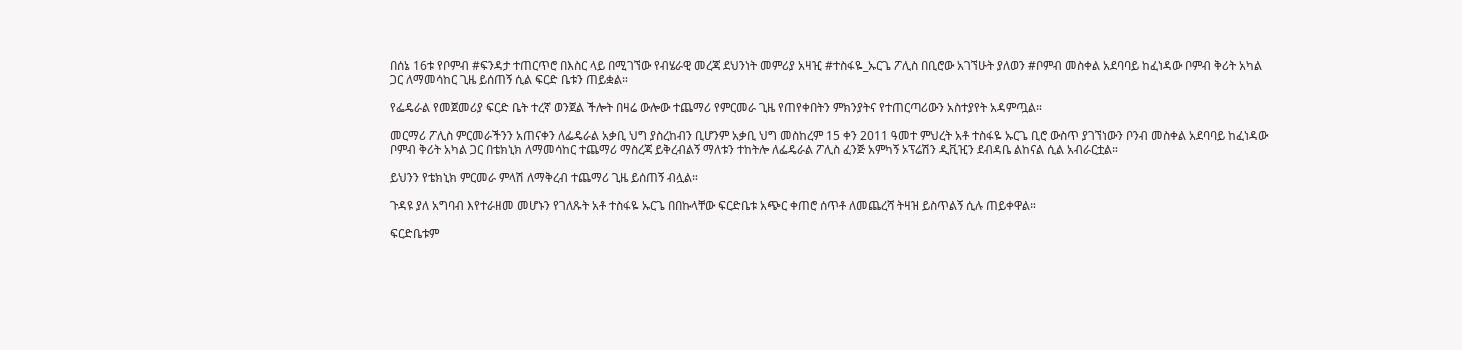በሰኔ 16ቱ የቦምብ #ፍንዳታ ተጠርጥሮ በእስር ላይ በሚገኘው የብሄራዊ መረጃ ደህንነት መምሪያ አዛዢ #ተስፋዬ_ኡርጌ ፖሊስ በቢሮው አገኘሁት ያለወን #ቦምብ መስቀል አደባባይ ከፈነዳው ቦምብ ቅሪት አካል ጋር ለማመሳከር ጊዜ ይሰጠኝ ሲል ፍርድ ቤቱን ጠይቋል።

የፌዴራል የመጀመሪያ ፍርድ ቤት ተረኛ ወንጀል ችሎት በዛሬ ውሎው ተጨማሪ የምርመራ ጊዜ የጠየቀበትን ምክንያትና የተጠርጣሪውን አስተያየት አዳምጧል።

መርማሪ ፖሊስ ምርመራችንን አጠናቀን ለፌዴራል አቃቢ ህግ ያስረከብን ቢሆንም አቃቢ ህግ መስከረም 15 ቀን 2011 ዓመተ ምህረት አቶ ተስፋዬ ኡርጌ ቢሮ ውስጥ ያገኘነውን ቦንብ መስቀል አደባባይ ከፈነዳው ቦምብ ቅሪት አካል ጋር በቴክኒክ ለማመሳከር ተጨማሪ ማስረጃ ይቅረብልኝ ማለቱን ተከትሎ ለፌዴራል ፖሊስ ፈንጅ አምካኝ ኦፕሬሽን ዲቪዢን ደብዳቤ ልከናል ሲል አብራርቷል።

ይህንን የቴክኒክ ምርመራ ምላሽ ለማቅረብ ተጨማሪ ጊዜ ይሰጠኝ ብሏል።

ጉዳዩ ያለ አግባብ እየተራዘመ መሆኑን የገለጹት አቶ ተስፋዬ ኡርጌ በበኩላቸው ፍርድቤቱ አጭር ቀጠሮ ሰጥቶ ለመጨረሻ ትዛዝ ይስጥልኝ ሲሉ ጠይቀዋል።

ፍርድቤቱም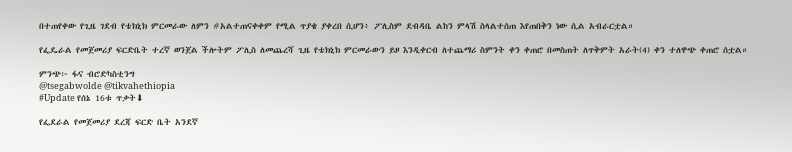በተጠየቀው የጊዜ ገደብ የቴክኒክ ምርመራው ለምን #አልተጠናቀቀም የሚል ጥያቄ ያቀረበ ሲሆን፥ ፖሊስም ደብዳቤ ልከን ምላሽ ስላልተሰጠ እየጠበቅን ነው ሲል አብራርቷል።

የፌዴራል የመጀመሪያ ፍርድቤት ተረኛ ወንጀል ችሎትም ፖሊስ ለመጨረሻ ጊዜ የቴክኒክ ምርመራውን ይዞ እንዲቀርብ ለተጨማሪ ስምንት ቀን ቀጠሮ በመስጠት ለጥቅምት አራት(4) ቀን ተለዋጭ ቀጠሮ ሰቷል።

ምንጭ፦ ፋና ብሮድካስቲንግ
@tsegabwolde @tikvahethiopia
#Update የሰኔ 16ቱ ጥቃት⬇

የፌደራል የመጀመሪያ ደረጃ ፍርድ ቤት አንደኛ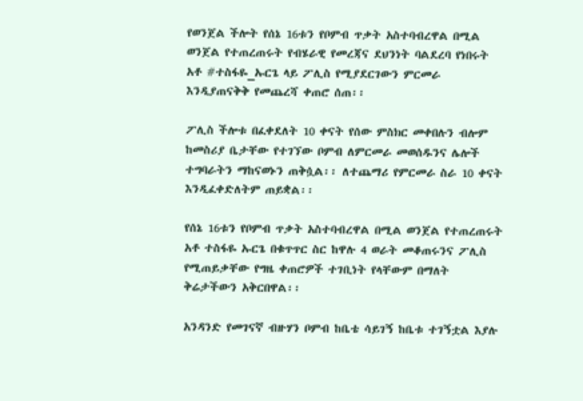የወንጀል ችሎት የሰኔ 16ቱን የቦምብ ጥቃት አስተባብረዋል በሚል ወንጀል የተጠረጠሩት የብሄራዊ የመረጃና ደህንነት ባልደረባ የነበሩት አቶ #ተስፋዬ_ኡርጌ ላይ ፖሊስ የሚያደርገውን ምርመራ እንዲያጠናቅቅ የመጨረሻ ቀጠሮ ሰጠ፡፡

ፖሊስ ችሎቱ በፈቀደለት 10 ቀናት የሰው ምስክር መቀበሉን ብሎም ከመስሪያ ቤታቸው የተገኘው ቦምብ ለምርመራ መወሰዱንና ሌሎች ተግባራትን ማከናወኑን ጠቅሷል፡፡ ለተጨማሪ የምርመራ ስራ 10 ቀናት እንዲፈቀድለትም ጠይቋል፡፡

የሰኔ 16ቱን የቦምብ ጥቃት አስተባብረዋል በሚል ወንጀል የተጠረጠሩት አቶ ተስፋዬ ኡርጌ በቁጥጥር ስር ከዋሉ 4 ወራት መቆጠሩንና ፖሊስ የሚጠይቃቸው የግዜ ቀጠሮዎች ተገቢነት የላቸውም በማለት ቅሬታችውን አቅርበዋል፡፡

አንዳንድ የመገናኛ ብዙሃን ቦምብ ከቤቴ ሳይገኝ ከቤቱ ተገኝቷል እያሉ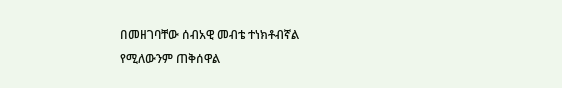በመዘገባቸው ሰብአዊ መብቴ ተነክቶብኛል የሚለውንም ጠቅሰዋል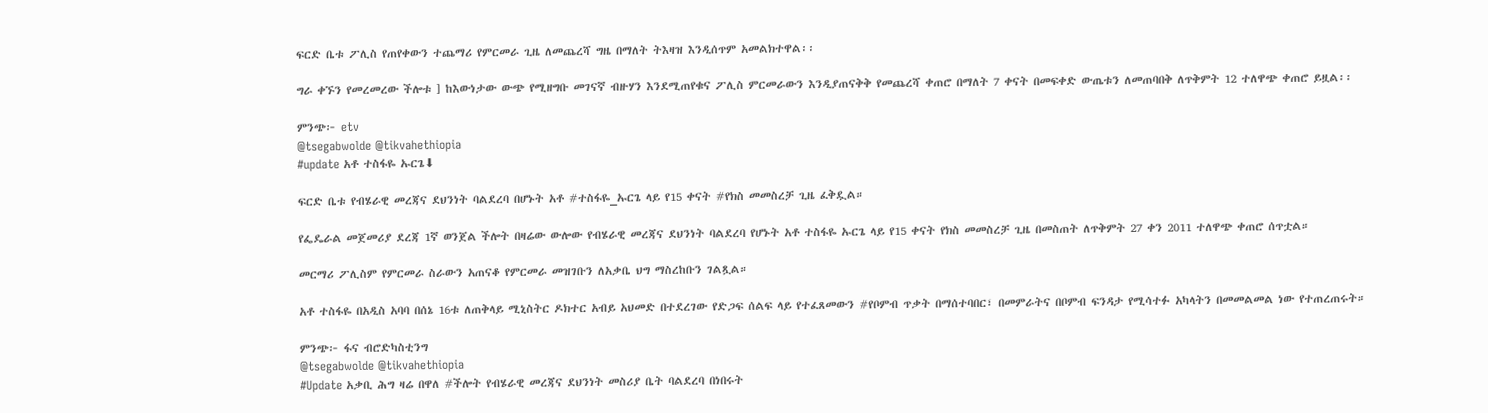ፍርድ ቤቱ ፖሊስ የጠየቀውን ተጨማሪ የምርመራ ጊዜ ለመጨረሻ ግዜ በማለት ትእዛዝ እንዲሰጥም አመልክተዋል፡፡

ግራ ቀኙን የመረመረው ችሎቱ ] ከእውነታው ውጭ የሚዘግቡ መገናኛ ብዙሃን እንደሚጠየቁና ፖሊስ ምርመራውን እንዲያጠናቅቅ የመጨረሻ ቀጠሮ በማለት 7 ቀናት በመፍቀድ ውጤቱን ለመጠባበቅ ለጥቅምት 12 ተለዋጭ ቀጠሮ ይዟል፡፡

ምንጭ፦ etv
@tsegabwolde @tikvahethiopia
#update አቶ ተስፋዬ ኡርጌ⬇

ፍርድ ቤቱ የብሄራዊ መረጃና ደህንነት ባልደረባ በሆኑት አቶ #ተስፋዬ_ኡርጌ ላይ የ15 ቀናት #የክስ መመስረቻ ጊዜ ፈቅዷል።

የፌዴራል መጀመሪያ ደረጃ 1ኛ ወንጀል ችሎት በዛሬው ውሎው የብሄራዊ መረጃና ደህንነት ባልደረባ የሆኑት አቶ ተስፋዬ ኡርጌ ላይ የ15 ቀናት የክስ መመስረቻ ጊዜ በመስጠት ለጥቅምት 27 ቀን 2011 ተለዋጭ ቀጠሮ ሰጥቷል።

መርማሪ ፖሊስም የምርመራ ስራውን አጠናቆ የምርመራ መዝገቡን ለአቃቤ ህግ ማስረከቡን ገልጿል።

አቶ ተስፋዬ በአዲስ አባባ በሰኔ 16ቱ ለጠቅላይ ሚኒስትር ዶክተር አብይ አህመድ በተደረገው የድጋፍ ሰልፍ ላይ የተፈጸመውን #የቦምብ ጥቃት በማሰተባበር፣ በመምራትና በቦምብ ፍንዳታ የሚሳተፉ አካላትን በመመልመል ነው የተጠረጠሩት።

ምንጭ፦ ፋና ብሮድካስቲንግ
@tsegabwolde @tikvahethiopia
#Update አቃቢ ሕግ ዛሬ በዋለ #ችሎት የብሄራዊ መረጃና ደህንነት መስሪያ ቤት ባልደረባ በነበሩት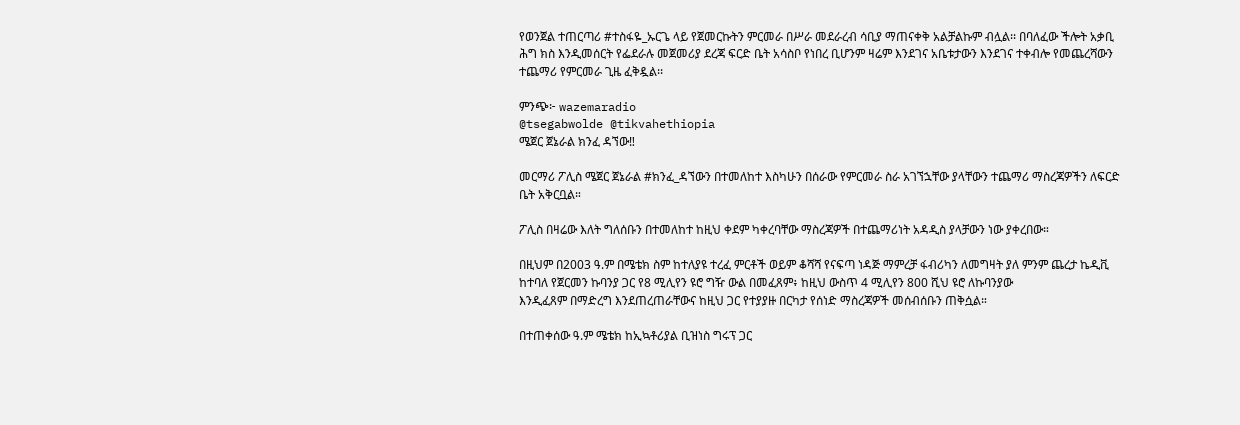የወንጀል ተጠርጣሪ #ተስፋዬ_ኡርጌ ላይ የጀመርኩትን ምርመራ በሥራ መደራረብ ሳቢያ ማጠናቀቅ አልቻልኩም ብሏል፡፡ በባለፈው ችሎት አቃቢ ሕግ ክስ እንዲመሰርት የፌደራሉ መጀመሪያ ደረጃ ፍርድ ቤት አሳስቦ የነበረ ቢሆንም ዛሬም እንደገና አቤቱታውን እንደገና ተቀብሎ የመጨረሻውን ተጨማሪ የምርመራ ጊዜ ፈቅዷል፡፡

ምንጭ፦ wazemaradio
@tsegabwolde @tikvahethiopia
ሜጀር ጀኔራል ክንፈ ዳኘው‼

መርማሪ ፖሊስ ሜጀር ጀኔራል #ክንፈ_ዳኘውን በተመለከተ እስካሁን በሰራው የምርመራ ስራ አገኘኋቸው ያላቸውን ተጨማሪ ማስረጃዎችን ለፍርድ ቤት አቅርቧል።

ፖሊስ በዛሬው እለት ግለሰቡን በተመለከተ ከዚህ ቀደም ካቀረባቸው ማስረጃዎች በተጨማሪነት አዳዲስ ያላቻውን ነው ያቀረበው።

በዚህም በ2003 ዓ.ም በሜቴክ ስም ከተለያዩ ተረፈ ምርቶች ወይም ቆሻሻ የናፍጣ ነዳጅ ማምረቻ ፋብሪካን ለመግዛት ያለ ምንም ጨረታ ኬዲቪ ከተባለ የጀርመን ኩባንያ ጋር የ8 ሚሊየን ዩሮ ግዥ ውል በመፈጸም፥ ከዚህ ውስጥ 4 ሚሊየን 800 ሺህ ዩሮ ለኩባንያው
እንዲፈጸም በማድረግ እንደጠረጠራቸውና ከዚህ ጋር የተያያዙ በርካታ የሰነድ ማስረጃዎች መሰብሰቡን ጠቅሷል።

በተጠቀሰው ዓ.ም ሜቴክ ከኢኳቶሪያል ቢዝነስ ግሩፕ ጋር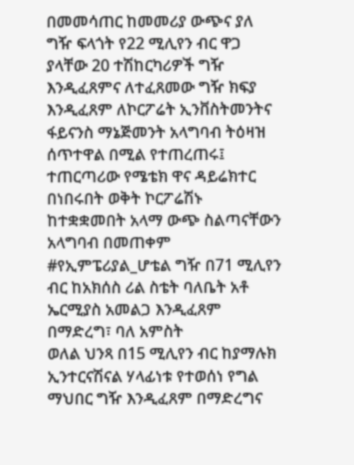በመመሳጠር ከመመሪያ ውጭና ያለ ግዥ ፍላጎት የ22 ሚሊየን ብር ዋጋ ያላቸው 20 ተሽከርካሪዎች ግዥ እንዲፈጸምና ለተፈጸመው ግዥ ክፍያ እንዲፈጸም ለኮርፖሬት ኢንቨስትመንትና ፋይናንስ ማኔጅመንት አላግባብ ትዕዛዝ ሰጥተዋል በሚል የተጠረጠሩ፤ ተጠርጣሪው የሜቴክ ዋና ዳይሬክተር በነበሩበት ወቅት ኮርፖሬሽኑ ከተቋቋመበት አላማ ውጭ ስልጣናቸውን አላግባብ በመጠቀም #የኢምፔሪያል_ሆቴል ግዥ በ71 ሚሊየን ብር ከአክሰስ ሪል ስቴት ባለቤት አቶ ኤርሚያስ አመልጋ እንዲፈጸም በማድረግ፣ ባለ አምስት
ወለል ህንጻ በ15 ሚሊየን ብር ከያማሉክ ኢንተርናሽናል ሃላፊነቱ የተወሰነ የግል ማህበር ግዥ እንዲፈጸም በማድረግና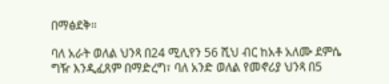በማፅደቅ።

ባለ አራት ወለል ህንጻ በ24 ሚሊየን 56 ሺህ ብር ከአቶ አለሙ ደምሴ ግዥ እንዲፈጸም በማድረግ፣ ባለ አንድ ወለል የመኖሪያ ህንጻ በ5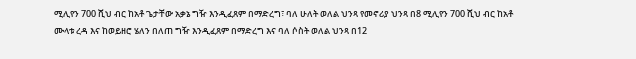ሚሊየን 700 ሺህ ብር ከአቶ ጌታቸው አቃኔ ግዥ እንዲፈጸም በማድረግ፣ ባለ ሁለት ወለል ህንጻ የመኖሪያ ህንጻ በ8 ሚሊየን 700 ሺህ ብር ከአቶ ሙላቱ ረዳ እና ከወይዘሮ ሄለን በለጠ ግዥ እንዲፈጸም በማድረግ እና ባለ ሶስት ወለል ህንጻ በ12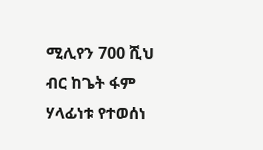ሚሊየን 700 ሺህ ብር ከጌት ፋም ሃላፊነቱ የተወሰነ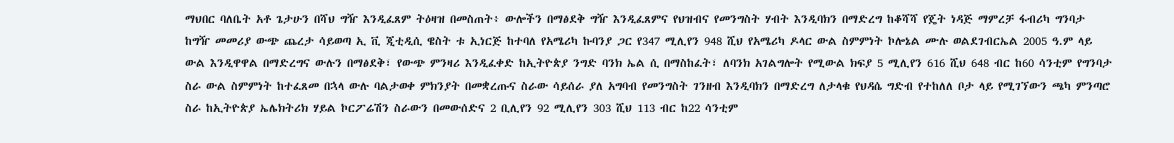ማህበር ባለቤት አቶ ጌታሁን በሻህ ግዥ እንዲፈጸም ትዕዛዝ በመስጠት፥ ውሎችን በማፅደቅ ግዥ እንዲፈጸምና የህዝብና የመንግስት ሃብት እንዲባክን በማድረግ ከቆሻሻ የጄት ነዳጅ ማምረቻ ፋብሪካ ግንባታ ከግዥ መመሪያ ውጭ ጨረታ ሳይወጣ ኢ ቪ ጂቲዲሲ ዌስት ቱ ኢነርጅ ከተባለ የአሜሪካ ኩባንያ ጋር የ347 ሚሊየን 948 ሺህ የአሜሪካ ዶላር ውል ስምምነት ኮሎኔል ሙሉ ወልደገብርኤል 2005 ዓ.ም ላይ ውል እንዲዋዋል በማድረግና ውሉን በማፅደቅ፣ የውጭ ምንዛሪ እንዲፈቀድ ከኢትዮጵያ ንግድ ባንክ ኤል ሲ በማስከፈት፣ ለባንክ አገልግሎት የሚውል ክፍያ 5 ሚሊየን 616 ሺህ 648 ብር ከ60 ሳንቲም የግንባታ ስራ ውል ስምምነት ከተፈጸመ በኋላ ውሉ ባልታወቀ ምክንያት በመቋረጡና ስራው ሳይሰራ ያለ አግባብ የመንግስት ገንዘብ እንዲባክን በማድረግ ለታላቁ የህዳሴ ግድብ የተከለለ ቦታ ላይ የሚገኘውን ጫካ ምንጣሮ ስራ ከኢትዮጵያ ኤሌክትሪክ ሃይል ኮርፖሬሽን ስራውን በመውሰድና 2 ቢሊየን 92 ሚሊየን 303 ሺህ 113 ብር ከ22 ሳንቲም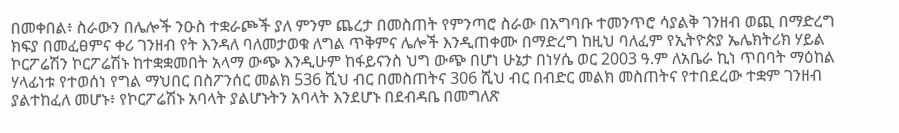በመቀበል፥ ስራውን በሌሎች ንዑስ ተቋራጮች ያለ ምንም ጨረታ በመስጠት የምንጣሮ ስራው በአግባቡ ተመንጥሮ ሳያልቅ ገንዘብ ወጪ በማድረግ ክፍያ በመፈፀምና ቀሪ ገንዘብ የት እንዳለ ባለመታወቁ ለግል ጥቅምና ሌሎች እንዲጠቀሙ በማድረግ ከዚህ ባለፈም የኢትዮጵያ ኤሌክትሪክ ሃይል ኮርፖሬሽን ኮርፖሬሽኑ ከተቋቋመበት አላማ ውጭ እንዲሁም ከፋይናንስ ህግ ውጭ በሆነ ሁኔታ በነሃሴ ወር 2003 ዓ.ም ለአቤራ ኪነ ጥበባት ማዕከል ሃላፊነቱ የተወሰነ የግል ማህበር በስፖንሰር መልክ 536 ሺህ ብር በመስጠትና 306 ሺህ ብር በብድር መልክ መስጠትና የተበደረው ተቋም ገንዘብ ያልተከፈለ መሆኑ፥ የኮርፖሬሽኑ አባላት ያልሆኑትን አባላት እንደሆኑ በደብዳቤ በመግለጽ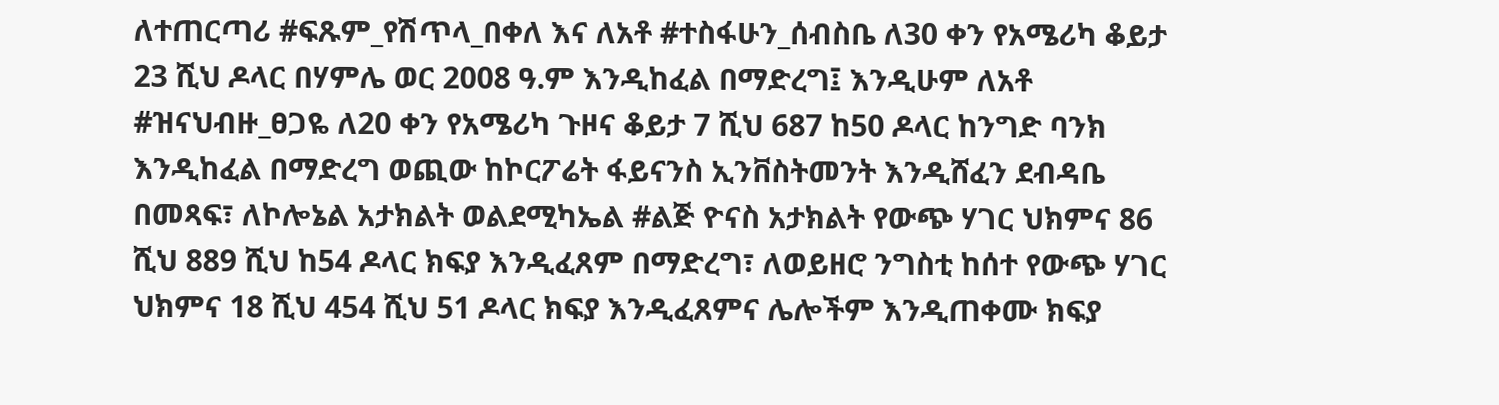ለተጠርጣሪ #ፍጹም_የሽጥላ_በቀለ እና ለአቶ #ተስፋሁን_ሰብስቤ ለ30 ቀን የአሜሪካ ቆይታ 23 ሺህ ዶላር በሃምሌ ወር 2008 ዓ.ም እንዲከፈል በማድረግ፤ እንዲሁም ለአቶ #ዝናህብዙ_ፀጋዬ ለ20 ቀን የአሜሪካ ጉዞና ቆይታ 7 ሺህ 687 ከ50 ዶላር ከንግድ ባንክ እንዲከፈል በማድረግ ወጪው ከኮርፖሬት ፋይናንስ ኢንቨስትመንት እንዲሸፈን ደብዳቤ በመጻፍ፣ ለኮሎኔል አታክልት ወልደሚካኤል #ልጅ ዮናስ አታክልት የውጭ ሃገር ህክምና 86 ሺህ 889 ሺህ ከ54 ዶላር ክፍያ እንዲፈጸም በማድረግ፣ ለወይዘሮ ንግስቲ ከሰተ የውጭ ሃገር ህክምና 18 ሺህ 454 ሺህ 51 ዶላር ክፍያ እንዲፈጸምና ሌሎችም እንዲጠቀሙ ክፍያ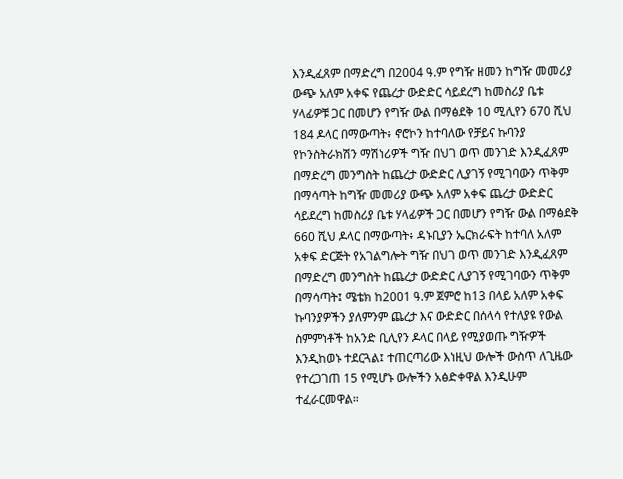እንዲፈጸም በማድረግ በ2004 ዓ.ም የግዥ ዘመን ከግዥ መመሪያ ውጭ አለም አቀፍ የጨረታ ውድድር ሳይደረግ ከመስሪያ ቤቱ ሃላፊዎቹ ጋር በመሆን የግዥ ውል በማፅደቅ 10 ሚሊየን 670 ሺህ 184 ዶላር በማውጣት፥ ኖሮኮን ከተባለው የቻይና ኩባንያ የኮንስትራክሽን ማሽነሪዎች ግዥ በህገ ወጥ መንገድ እንዲፈጸም በማድረግ መንግስት ከጨረታ ውድድር ሊያገኝ የሚገባውን ጥቅም በማሳጣት ከግዥ መመሪያ ውጭ አለም አቀፍ ጨረታ ውድድር ሳይደረግ ከመስሪያ ቤቱ ሃላፊዎች ጋር በመሆን የግዥ ውል በማፅደቅ 660 ሺህ ዶላር በማውጣት፥ ዳኑቢያን ኤርክራፍት ከተባለ አለም አቀፍ ድርጅት የአገልግሎት ግዥ በህገ ወጥ መንገድ እንዲፈጸም በማድረግ መንግስት ከጨረታ ውድድር ሊያገኝ የሚገባውን ጥቅም በማሳጣት፤ ሜቴክ ከ2001 ዓ.ም ጀምሮ ከ13 በላይ አለም አቀፍ ኩባንያዎችን ያለምንም ጨረታ እና ውድድር በሰላሳ የተለያዩ የውል ስምምነቶች ከአንድ ቢሊየን ዶላር በላይ የሚያወጡ ግዥዎች እንዲከወኑ ተደርጓል፤ ተጠርጣሪው እነዚህ ውሎች ውስጥ ለጊዜው የተረጋገጠ 15 የሚሆኑ ውሎችን አፅድቀዋል እንዲሁም ተፈራርመዋል።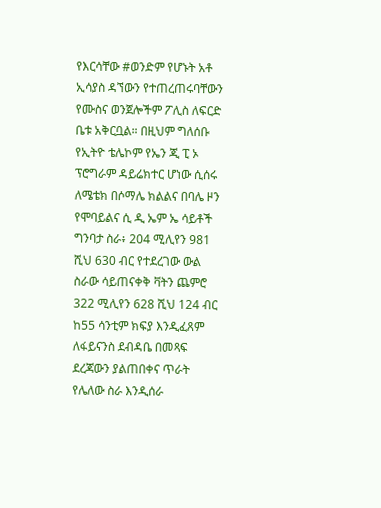የእርሳቸው #ወንድም የሆኑት አቶ ኢሳያስ ዳኘውን የተጠረጠሩባቸውን የሙስና ወንጀሎችም ፖሊስ ለፍርድ ቤቱ አቅርቧል። በዚህም ግለሰቡ የኢትዮ ቴሌኮም የኤን ጂ ፒ ኦ ፕሮግራም ዳይሬክተር ሆነው ሲሰሩ ለሜቴክ በሶማሌ ክልልና በባሌ ዞን የሞባይልና ሲ ዲ ኤም ኤ ሳይቶች ግንባታ ስራ፥ 204 ሚሊየን 981 ሺህ 630 ብር የተደረገው ውል ስራው ሳይጠናቀቅ ቫትን ጨምሮ 322 ሚሊየን 628 ሺህ 124 ብር ከ55 ሳንቲም ክፍያ እንዲፈጸም ለፋይናንስ ደብዳቤ በመጻፍ ደረጃውን ያልጠበቀና ጥራት የሌለው ስራ እንዲሰራ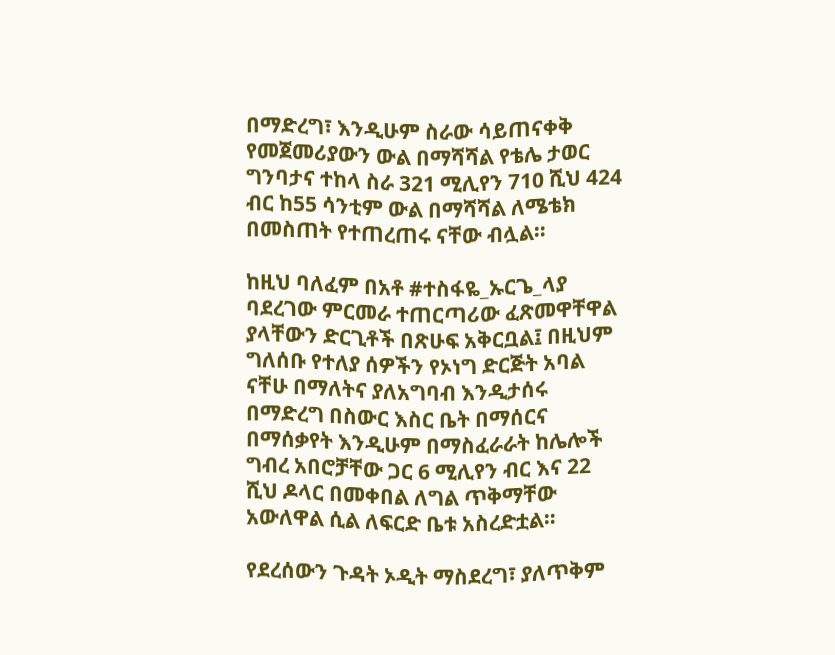በማድረግ፣ እንዲሁም ስራው ሳይጠናቀቅ የመጀመሪያውን ውል በማሻሻል የቴሌ ታወር ግንባታና ተከላ ስራ 321 ሚሊየን 710 ሺህ 424 ብር ከ55 ሳንቲም ውል በማሻሻል ለሜቴክ በመስጠት የተጠረጠሩ ናቸው ብሏል።

ከዚህ ባለፈም በአቶ #ተስፋዬ_ኡርጌ_ላያ ባደረገው ምርመራ ተጠርጣሪው ፈጽመዋቸዋል ያላቸውን ድርጊቶች በጽሁፍ አቅርቧል፤ በዚህም ግለሰቡ የተለያ ሰዎችን የኦነግ ድርጅት አባል ናቸሁ በማለትና ያለአግባብ እንዲታሰሩ በማድረግ በስውር እስር ቤት በማሰርና በማሰቃየት እንዲሁም በማስፈራራት ከሌሎች ግብረ አበሮቻቸው ጋር 6 ሚሊየን ብር እና 22 ሺህ ዶላር በመቀበል ለግል ጥቅማቸው አውለዋል ሲል ለፍርድ ቤቱ አስረድቷል።

የደረሰውን ጉዳት ኦዲት ማስደረግ፣ ያለጥቅም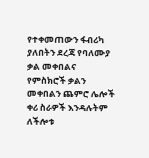የተቀመጠውን ፋብሪካ ያለበትን ደረጃ የባለሙያ ቃል መቀበልና የምስክሮች ቃልን መቀበልን ጨምሮ ሌሎች ቀሪ ስራዎች እንዳሉትም ለችሎቱ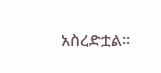አስረድቷል።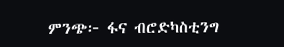ምንጭ፦ ፋና ብሮድካስቲንግ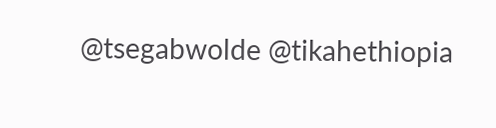@tsegabwolde @tikahethiopia